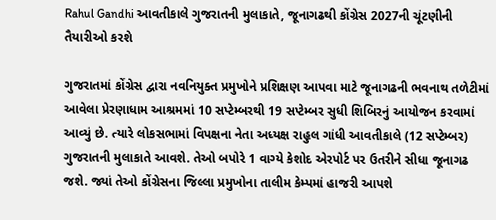Rahul Gandhi આવતીકાલે ગુજરાતની મુલાકાતે, જૂનાગઢથી કોંગ્રેસ 2027ની ચૂંટણીની તૈયારીઓ કરશે

ગુજરાતમાં કોંગ્રેસ દ્વારા નવનિયુક્ત પ્રમુખોને પ્રશિક્ષણ આપવા માટે જૂનાગઢની ભવનાથ તળેટીમાં આવેલા પ્રેરણાધામ આશ્રમમાં 10 સપ્ટેમ્બરથી 19 સપ્ટેમ્બર સુધી શિબિરનું આયોજન કરવામાં આવ્યું છે. ત્યારે લોકસભામાં વિપક્ષના નેતા અધ્યક્ષ રાહુલ ગાંધી આવતીકાલે (12 સપ્ટેમ્બર) ગુજરાતની મુલાકાતે આવશે. તેઓ બપોરે 1 વાગ્યે કેશોદ એરપોર્ટ પર ઉતરીને સીધા જૂનાગઢ જશે. જ્યાં તેઓ કોંગ્રેસના જિલ્લા પ્રમુખોના તાલીમ કેમ્પમાં હાજરી આપશે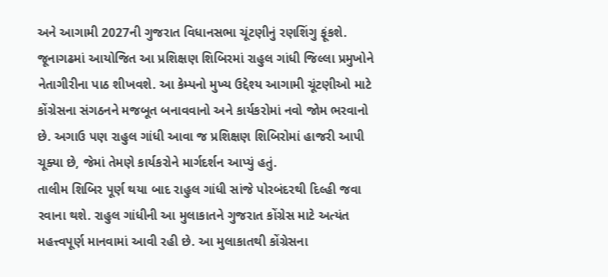અને આગામી 2027ની ગુજરાત વિધાનસભા ચૂંટણીનું રણશિંગુ ફૂંકશે.
જૂનાગઢમાં આયોજિત આ પ્રશિક્ષણ શિબિરમાં રાહુલ ગાંધી જિલ્લા પ્રમુખોને નેતાગીરીના પાઠ શીખવશે. આ કેમ્પનો મુખ્ય ઉદ્દેશ્ય આગામી ચૂંટણીઓ માટે કોંગ્રેસના સંગઠનને મજબૂત બનાવવાનો અને કાર્યકરોમાં નવો જોમ ભરવાનો છે. અગાઉ પણ રાહુલ ગાંધી આવા જ પ્રશિક્ષણ શિબિરોમાં હાજરી આપી ચૂક્યા છે, જેમાં તેમણે કાર્યકરોને માર્ગદર્શન આપ્યું હતું.
તાલીમ શિબિર પૂર્ણ થયા બાદ રાહુલ ગાંધી સાંજે પોરબંદરથી દિલ્હી જવા રવાના થશે. રાહુલ ગાંધીની આ મુલાકાતને ગુજરાત કોંગ્રેસ માટે અત્યંત મહત્ત્વપૂર્ણ માનવામાં આવી રહી છે. આ મુલાકાતથી કોંગ્રેસના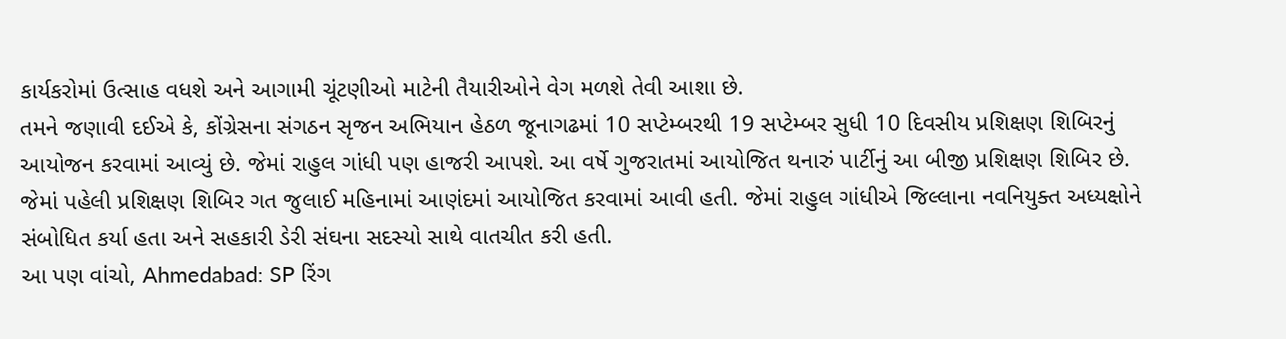કાર્યકરોમાં ઉત્સાહ વધશે અને આગામી ચૂંટણીઓ માટેની તૈયારીઓને વેગ મળશે તેવી આશા છે.
તમને જણાવી દઈએ કે, કોંગ્રેસના સંગઠન સૃજન અભિયાન હેઠળ જૂનાગઢમાં 10 સપ્ટેમ્બરથી 19 સપ્ટેમ્બર સુધી 10 દિવસીય પ્રશિક્ષણ શિબિરનું આયોજન કરવામાં આવ્યું છે. જેમાં રાહુલ ગાંધી પણ હાજરી આપશે. આ વર્ષે ગુજરાતમાં આયોજિત થનારું પાર્ટીનું આ બીજી પ્રશિક્ષણ શિબિર છે. જેમાં પહેલી પ્રશિક્ષણ શિબિર ગત જુલાઈ મહિનામાં આણંદમાં આયોજિત કરવામાં આવી હતી. જેમાં રાહુલ ગાંધીએ જિલ્લાના નવનિયુક્ત અધ્યક્ષોને સંબોધિત કર્યા હતા અને સહકારી ડેરી સંઘના સદસ્યો સાથે વાતચીત કરી હતી.
આ પણ વાંચો, Ahmedabad: SP રિંગ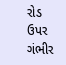રોડ ઉપર ગંભીર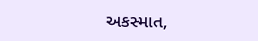અકસ્માત,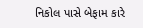નિકોલ પાસે બેફામ કારે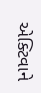એક્ટિવાને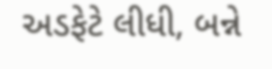અડફેટે લીધી, બન્ને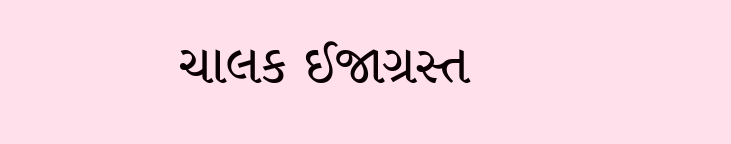ચાલક ઈજાગ્રસ્ત